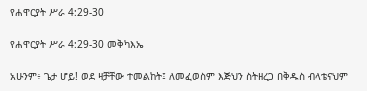የሐዋርያት ሥራ 4:29-30

የሐዋርያት ሥራ 4:29-30 መቅካእኤ

አሁንም፥ ጌታ ሆይ! ወደ ዛቻቸው ተመልከት፤ ለመፈወስም እጅህን ስትዘረጋ በቅዱስ ብላቴናህም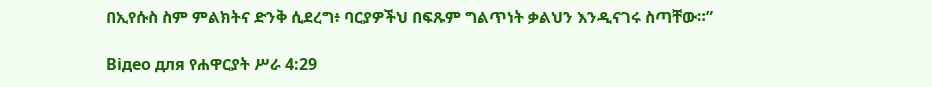በኢየሱስ ስም ምልክትና ድንቅ ሲደረግ፥ ባርያዎችህ በፍጹም ግልጥነት ቃልህን እንዲናገሩ ስጣቸው።”

Відео для የሐዋርያት ሥራ 4:29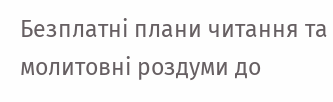Безплатні плани читання та молитовні роздуми до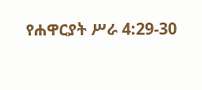የሐዋርያት ሥራ 4:29-30